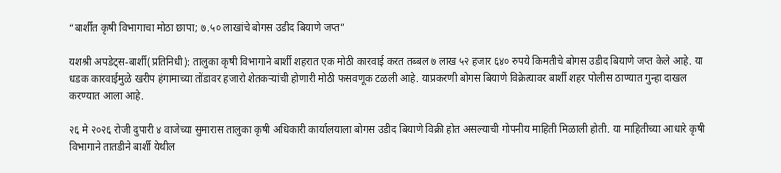“बार्शीत कृषी विभागाचा मोठा छापा; ७.५० लाखांचे बोगस उडीद बियाणे जप्त”

यशश्री अपडेट्स-बार्शी(प्रतिनिधी): तालुका कृषी विभागाने बार्शी शहरात एक मोठी कारवाई करत तब्बल ७ लाख ५२ हजार ६४० रुपये किमतीचे बोगस उडीद बियाणे जप्त केले आहे. या धडक कारवाईमुळे खरीप हंगामाच्या तोंडावर हजारो शेतकऱ्यांची होणारी मोठी फसवणूक टळली आहे. याप्रकरणी बोगस बियाणे विक्रेत्यावर बार्शी शहर पोलीस ठाण्यात गुन्हा दाखल करण्यात आला आहे.

२६ मे २०२६ रोजी दुपारी ४ वाजेच्या सुमारास तालुका कृषी अधिकारी कार्यालयाला बोगस उडीद बियाणे विक्री होत असल्याची गोपनीय माहिती मिळाली होती. या माहितीच्या आधारे कृषी विभागाने तातडीने बार्शी येथील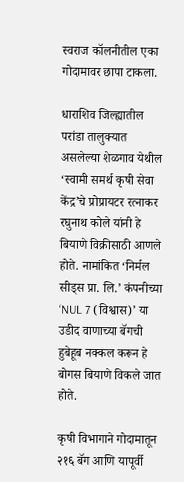स्वराज कॉलनीतील एका गोदामावर छापा टाकला.

धाराशिव जिल्ह्यातील परांडा तालुक्यात असलेल्या शेळगाव येथील ‘स्वामी समर्थ कृषी सेवा केंद्र’चे प्रोप्रायटर रत्नाकर रघुनाथ कोले यांनी हे बियाणे विक्रीसाठी आणले होते. नामांकित ‘निर्मल सीड्स प्रा. लि.’ कंपनीच्या ‘NUL 7 (विश्वास)’ या उडीद वाणाच्या बॅगची हुबेहूब नक्कल करून हे बोगस बियाणे विकले जात होते.

कृषी विभागाने गोदामातून २१६ बॅग आणि यापूर्वी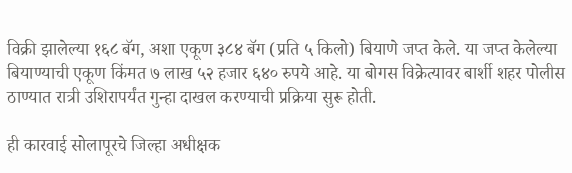विक्री झालेल्या १६८ बॅग, अशा एकूण ३८४ बॅग (प्रति ५ किलो) बियाणे जप्त केले. या जप्त केलेल्या बियाण्याची एकूण किंमत ७ लाख ५२ हजार ६४० रुपये आहे. या बोगस विक्रेत्यावर बार्शी शहर पोलीस ठाण्यात रात्री उशिरापर्यंत गुन्हा दाखल करण्याची प्रक्रिया सुरू होती.

ही कारवाई सोलापूरचे जिल्हा अधीक्षक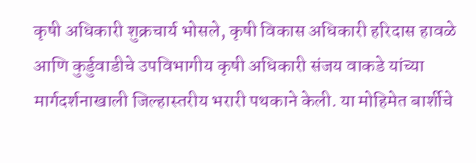कृषी अधिकारी शुक्रचार्य भोसले, कृषी विकास अधिकारी हरिदास हावळे आणि कुर्डुवाडीचे उपविभागीय कृषी अधिकारी संजय वाकडे यांच्या मार्गदर्शनाखाली जिल्हास्तरीय भरारी पथकाने केली. या मोहिमेत बार्शीचे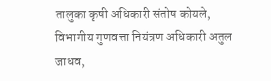तालुका कृषी अधिकारी संतोष कोयले, विभागीय गुणवत्ता नियंत्रण अधिकारी अतुल जाधव,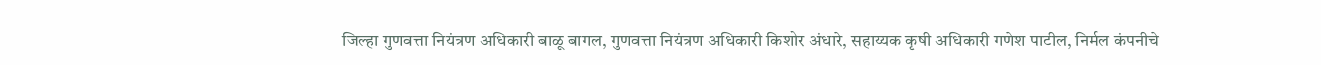जिल्हा गुणवत्ता नियंत्रण अधिकारी बाळू बागल, गुणवत्ता नियंत्रण अधिकारी किशोर अंधारे, सहाय्यक कृषी अधिकारी गणेश पाटील, निर्मल कंपनीचे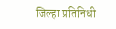जिल्हा प्रतिनिधी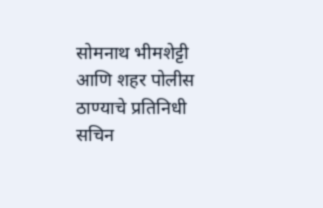सोमनाथ भीमशेट्टी आणि शहर पोलीस ठाण्याचे प्रतिनिधी सचिन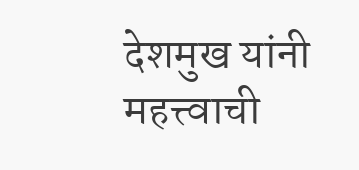देशमुख यांनी महत्त्वाची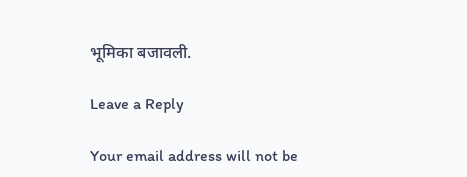भूमिका बजावली.

Leave a Reply

Your email address will not be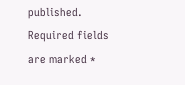published. Required fields are marked *